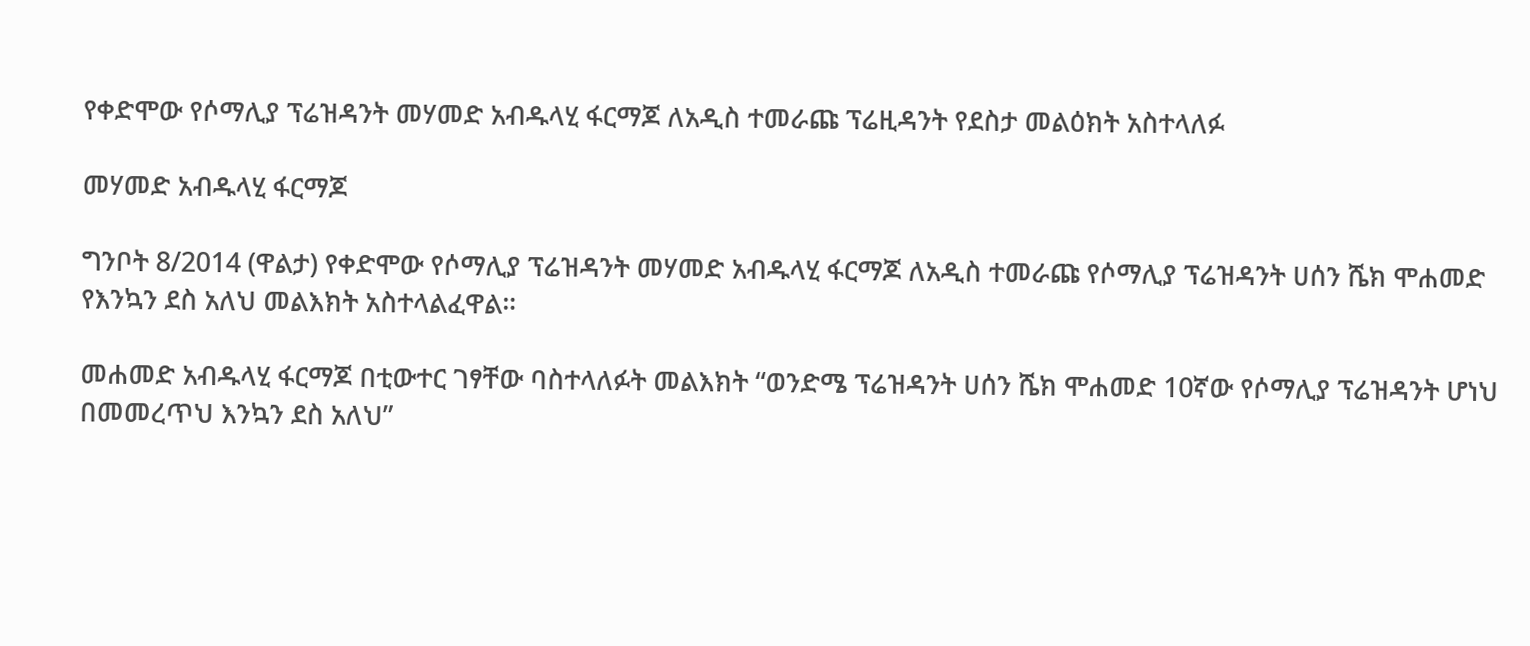የቀድሞው የሶማሊያ ፕሬዝዳንት መሃመድ አብዱላሂ ፋርማጆ ለአዲስ ተመራጩ ፕሬዚዳንት የደስታ መልዕክት አስተላለፉ

መሃመድ አብዱላሂ ፋርማጆ

ግንቦት 8/2014 (ዋልታ) የቀድሞው የሶማሊያ ፕሬዝዳንት መሃመድ አብዱላሂ ፋርማጆ ለአዲስ ተመራጩ የሶማሊያ ፕሬዝዳንት ሀሰን ሼክ ሞሐመድ የእንኳን ደስ አለህ መልእክት አስተላልፈዋል።

መሐመድ አብዱላሂ ፋርማጆ በቲውተር ገፃቸው ባስተላለፉት መልእክት “ወንድሜ ፕሬዝዳንት ሀሰን ሼክ ሞሐመድ 10ኛው የሶማሊያ ፕሬዝዳንት ሆነህ በመመረጥህ እንኳን ደስ አለህ”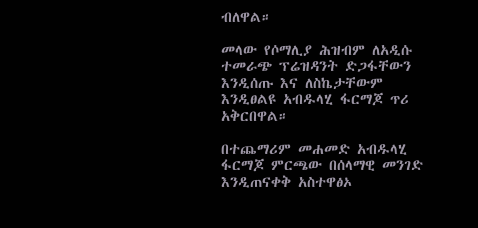ብለዋል።

መላው የሶማሊያ ሕዝብም ለአዲሱ ተመራጭ ፕሬዝዳንት ድጋፋቸውን እንዲሰጡ እና ለስኬታቸውም እንዲፀልዩ አብዱላሂ ፋርማጆ ጥሪ አቅርበዋል።

በተጨማሪም መሐመድ አብዱላሂ ፋርማጆ ምርጫው በሰላማዊ መንገድ እንዲጠናቀቅ አስተዋፅኦ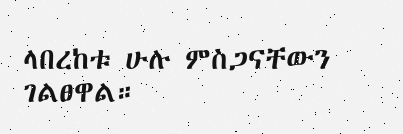ላበረከቱ ሁሉ ምስጋናቸውን ገልፀዋል።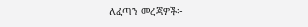ለፈጣን መረጃዎች፦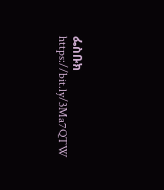ፌስቡክ https://bit.ly/3Ma7QTW